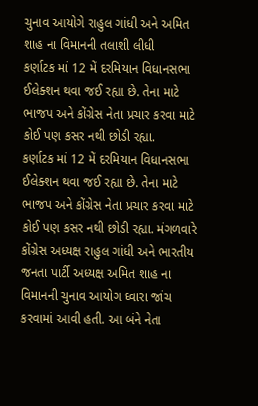ચુનાવ આયોગે રાહુલ ગાંધી અને અમિત શાહ ના વિમાનની તલાશી લીધી
કર્ણાટક માં 12 મેં દરમિયાન વિધાનસભા ઈલેક્શન થવા જઈ રહ્યા છે. તેના માટે ભાજપ અને કોંગ્રેસ નેતા પ્રચાર કરવા માટે કોઈ પણ કસર નથી છોડી રહ્યા.
કર્ણાટક માં 12 મેં દરમિયાન વિધાનસભા ઈલેક્શન થવા જઈ રહ્યા છે. તેના માટે ભાજપ અને કોંગ્રેસ નેતા પ્રચાર કરવા માટે કોઈ પણ કસર નથી છોડી રહ્યા. મંગળવારે કોંગ્રેસ અધ્યક્ષ રાહુલ ગાંધી અને ભારતીય જનતા પાર્ટી અધ્યક્ષ અમિત શાહ ના વિમાનની ચુનાવ આયોગ ઘ્વારા જાંચ કરવામાં આવી હતી. આ બંને નેતા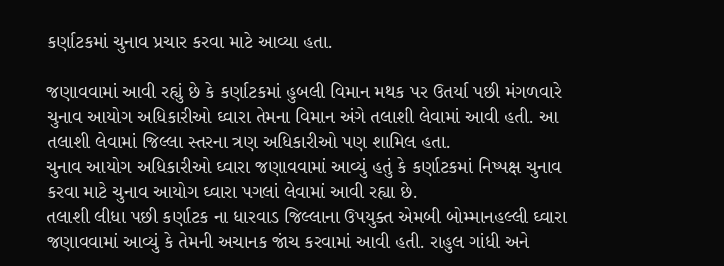કર્ણાટકમાં ચુનાવ પ્રચાર કરવા માટે આવ્યા હતા.

જણાવવામાં આવી રહ્યું છે કે કર્ણાટકમાં હુબલી વિમાન મથક પર ઉતર્યા પછી મંગળવારે ચુનાવ આયોગ અધિકારીઓ ઘ્વારા તેમના વિમાન અંગે તલાશી લેવામાં આવી હતી. આ તલાશી લેવામાં જિલ્લા સ્તરના ત્રણ અધિકારીઓ પણ શામિલ હતા.
ચુનાવ આયોગ અધિકારીઓ ઘ્વારા જણાવવામાં આવ્યું હતું કે કર્ણાટકમાં નિષ્પક્ષ ચુનાવ કરવા માટે ચુનાવ આયોગ ઘ્વારા પગલાં લેવામાં આવી રહ્યા છે.
તલાશી લીધા પછી કર્ણાટક ના ધારવાડ જિલ્લાના ઉપયુક્ત એમબી બોમ્માનહલ્લી ઘ્વારા જણાવવામાં આવ્યું કે તેમની અચાનક જાંચ કરવામાં આવી હતી. રાહુલ ગાંધી અને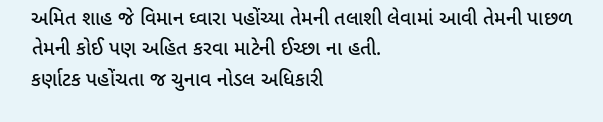અમિત શાહ જે વિમાન ઘ્વારા પહોંચ્યા તેમની તલાશી લેવામાં આવી તેમની પાછળ તેમની કોઈ પણ અહિત કરવા માટેની ઈચ્છા ના હતી.
કર્ણાટક પહોંચતા જ ચુનાવ નોડલ અધિકારી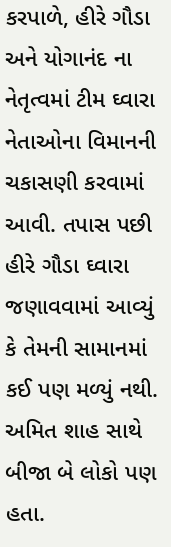કરપાળે, હીરે ગૌડા અને યોગાનંદ ના નેતૃત્વમાં ટીમ ઘ્વારા નેતાઓના વિમાનની ચકાસણી કરવામાં આવી. તપાસ પછી હીરે ગૌડા ઘ્વારા જણાવવામાં આવ્યું કે તેમની સામાનમાં કઈ પણ મળ્યું નથી. અમિત શાહ સાથે બીજા બે લોકો પણ હતા.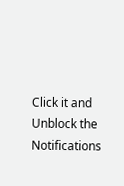Click it and Unblock the Notifications